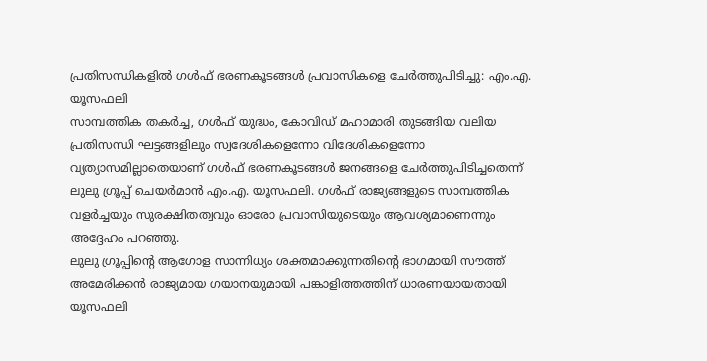പ്രതിസന്ധികളിൽ ഗൾഫ് ഭരണകൂടങ്ങൾ പ്രവാസികളെ ചേർത്തുപിടിച്ചു: എം.എ. യൂസഫലി
സാമ്പത്തിക തകർച്ച, ഗൾഫ് യുദ്ധം, കോവിഡ് മഹാമാരി തുടങ്ങിയ വലിയ പ്രതിസന്ധി ഘട്ടങ്ങളിലും സ്വദേശികളെന്നോ വിദേശികളെന്നോ വ്യത്യാസമില്ലാതെയാണ് ഗൾഫ് ഭരണകൂടങ്ങൾ ജനങ്ങളെ ചേർത്തുപിടിച്ചതെന്ന് ലുലു ഗ്രൂപ്പ് ചെയർമാൻ എം.എ. യൂസഫലി. ഗൾഫ് രാജ്യങ്ങളുടെ സാമ്പത്തിക വളർച്ചയും സുരക്ഷിതത്വവും ഓരോ പ്രവാസിയുടെയും ആവശ്യമാണെന്നും അദ്ദേഹം പറഞ്ഞു.
ലുലു ഗ്രൂപ്പിന്റെ ആഗോള സാന്നിധ്യം ശക്തമാക്കുന്നതിന്റെ ഭാഗമായി സൗത്ത് അമേരിക്കൻ രാജ്യമായ ഗയാനയുമായി പങ്കാളിത്തത്തിന് ധാരണയായതായി യൂസഫലി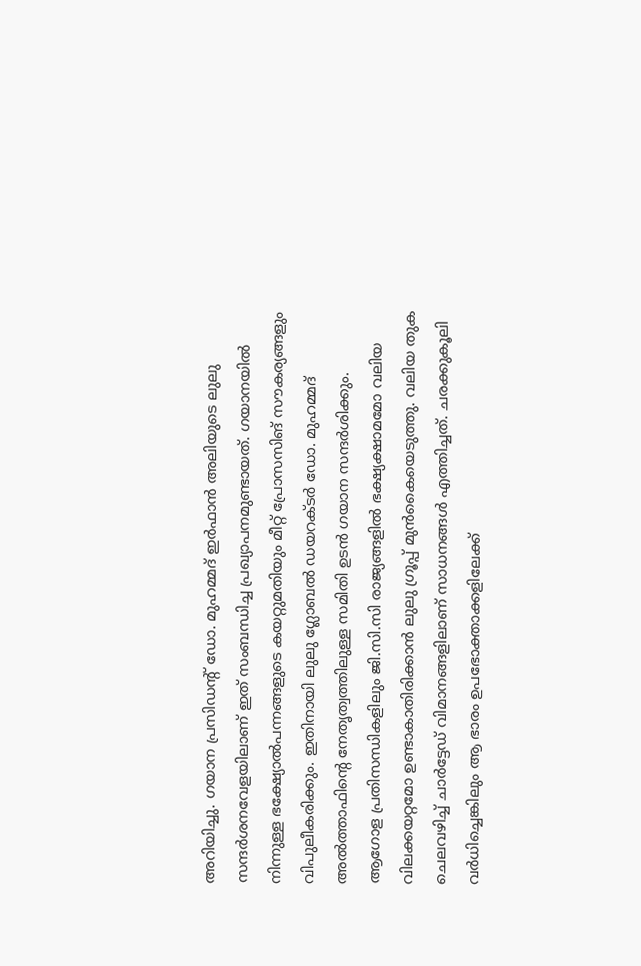അറിയിച്ചു. ഗയാന പ്രസിഡന്റ് ഡോ. മുഹമ്മദ് ഇർഫാൻ അലിയുടെ ലുലു സന്ദർശനവേളയിലാണ് ഇത് സംബന്ധിച്ച പ്രഖ്യാപനമുണ്ടായത്. ഗയാനയിൽ നിന്നുള്ള ഭക്ഷ്യോൽപന്നങ്ങളുടെ കയറ്റുമതിയും മീറ്റ് പ്രോസസിങ് സൗകര്യങ്ങളും വിപുലീകരിക്കും. ഇതിനായി ലുലു ഗ്ലോബൽ ഡയറക്ടർ ഡോ. മുഹമ്മദ് അൽത്താഫിന്റെ നേതൃത്വത്തിലുള്ള സമിതി ഉടൻ ഗയാന സന്ദർശിക്കും.
ആഗോള പ്രതിസന്ധികളിലും ജി.സി.സി രാജ്യങ്ങളിൽ ഭക്ഷ്യക്ഷാമമോ വലിയ വിലക്കയറ്റമോ ഉണ്ടാകാതിരിക്കാൻ ലുലു ഗ്രൂപ്പ് മുൻകൈയെടുത്തു. വലിയ തുക ചെലവഴിച്ച് ചാർട്ടേഡ് വിമാനങ്ങളിലാണ് സാധനങ്ങൾ എത്തിച്ചത്. ചരക്കുകൂലി വർധിച്ചെങ്കിലും ആ ഭാരം ഉപഭോക്താക്കളിലേക്ക്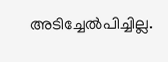അടിച്ചേൽപിച്ചില്ല.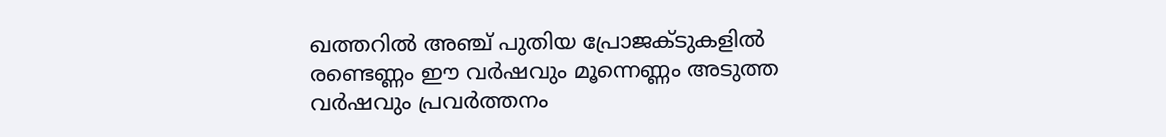ഖത്തറിൽ അഞ്ച് പുതിയ പ്രോജക്ടുകളിൽ രണ്ടെണ്ണം ഈ വർഷവും മൂന്നെണ്ണം അടുത്ത വർഷവും പ്രവർത്തനം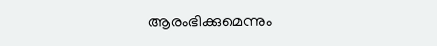ആരംഭിക്കുമെന്നും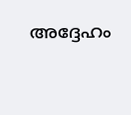അദ്ദേഹം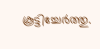കൂട്ടിച്ചേർത്തു.